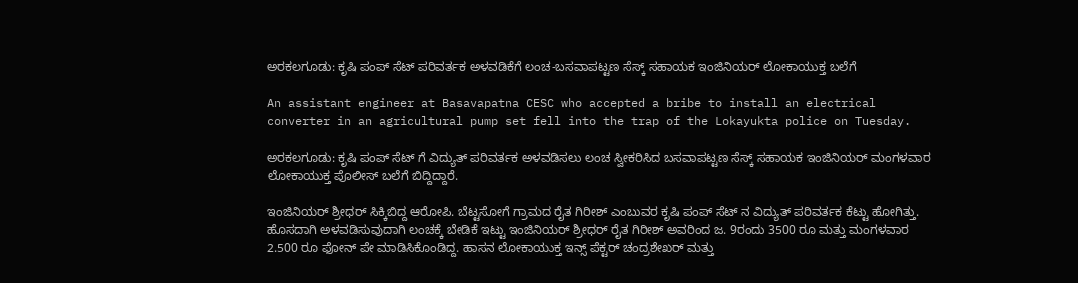ಅರಕಲಗೂಡು: ಕೃಷಿ ಪಂಪ್ ಸೆಟ್ ಪರಿವರ್ತಕ ಅಳವಡಿಕೆಗೆ ಲಂಚ-ಬಸವಾಪಟ್ಟಣ ಸೆಸ್ಕ್ ಸಹಾಯಕ ಇಂಜಿನಿಯರ್ ಲೋಕಾಯುಕ್ತ ಬಲೆಗೆ

An assistant engineer at Basavapatna CESC who accepted a bribe to install an electrical converter in an agricultural pump set fell into the trap of the Lokayukta police on Tuesday.

ಅರಕಲಗೂಡು: ಕೃಷಿ ಪಂಪ್ ಸೆಟ್ ಗೆ ವಿದ್ಯುತ್ ಪರಿವರ್ತಕ ಅಳವಡಿಸಲು ಲಂಚ ಸ್ವೀಕರಿಸಿದ ಬಸವಾಪಟ್ಟಣ ಸೆಸ್ಕ್ ಸಹಾಯಕ ಇಂಜಿನಿಯರ್ ಮಂಗಳವಾರ ಲೋಕಾಯುಕ್ತ ಪೊಲೀಸ್ ಬಲೆಗೆ ಬಿದ್ದಿದ್ದಾರೆ.

ಇಂಜಿನಿಯರ್ ಶ್ರೀಧರ್ ಸಿಕ್ಕಿಬಿದ್ದ ಆರೋಪಿ. ಬೆಟ್ಟಸೋಗೆ ಗ್ರಾಮದ ರೈತ ಗಿರೀಶ್ ಎಂಬುವರ ಕೃಷಿ ಪಂಪ್ ಸೆಟ್ ನ ವಿದ್ಯುತ್ ಪರಿವರ್ತಕ ಕೆಟ್ಟು ಹೋಗಿತ್ತು. ಹೊಸದಾಗಿ ಅಳವಡಿಸುವುದಾಗಿ ಲಂಚಕ್ಕೆ ಬೇಡಿಕೆ ಇಟ್ಟು ಇಂಜಿನಿಯರ್ ಶ್ರೀಧರ್ ರೈತ ಗಿರೀಶ್ ಅವರಿಂದ ಜ. 9ರಂದು 3500 ರೂ ಮತ್ತು ಮಂಗಳವಾರ 2.500 ರೂ ಫೋನ್ ಪೇ ಮಾಡಿಸಿಕೊಂಡಿದ್ದ. ಹಾಸನ ಲೋಕಾಯುಕ್ತ ಇನ್ಸ್ ಪೆಕ್ಟರ್ ಚಂದ್ರಶೇಖರ್ ಮತ್ತು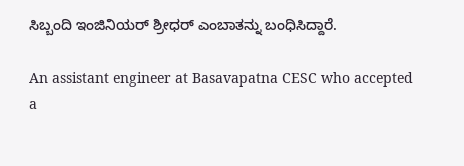ಸಿಬ್ಬಂದಿ ಇಂಜಿನಿಯರ್ ಶ್ರೀಧರ್ ಎಂಬಾತನ್ನು ಬಂಧಿಸಿದ್ದಾರೆ.

An assistant engineer at Basavapatna CESC who accepted a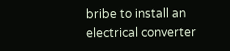bribe to install an electrical converter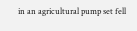in an agricultural pump set fell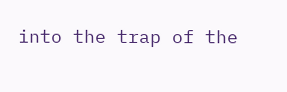into the trap of the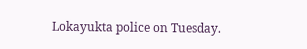Lokayukta police on Tuesday.